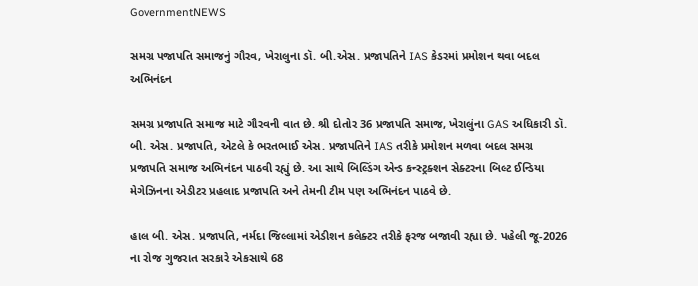GovernmentNEWS

સમગ્ર પજાપતિ સમાજનું ગૌરવ, ખેરાલુના ડૉ. બી.એસ. પ્રજાપતિને IAS કેડરમાં પ્રમોશન થવા બદલ અભિનંદન

સમગ્ર પ્રજાપતિ સમાજ માટે ગૌરવની વાત છે. શ્રી દોતોર 36 પ્રજાપતિ સમાજ, ખેરાલુંના GAS અધિકારી ડૉ. બી. એસ. પ્રજાપતિ, એટલે કે ભરતભાઈ એસ. પ્રજાપતિને IAS તરીકે પ્રમોશન મળવા બદલ સમગ્ર પ્રજાપતિ સમાજ અભિનંદન પાઠવી રહ્યું છે. આ સાથે બિલ્ડિંગ એન્ડ કન્સ્ટ્રક્શન સેક્ટરના બિલ્ટ ઈન્ડિયા મેગેઝિનના એડીટર પ્રહલાદ પ્રજાપતિ અને તેમની ટીમ પણ અભિનંદન પાઠવે છે.

હાલ બી. એસ. પ્રજાપતિ, નર્મદા જિલ્લામાં એડીશન કલેક્ટર તરીકે ફરજ બજાવી રહ્યા છે. પહેલી જૂ-2026 ના રોજ ગુજરાત સરકારે એકસાથે 68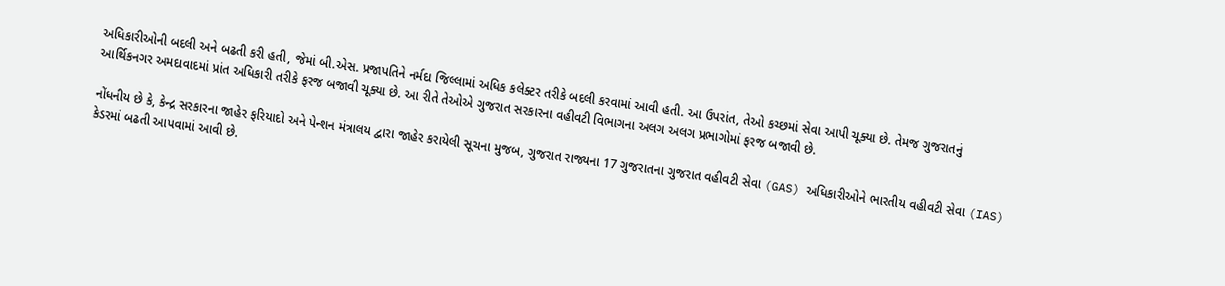અધિકારીઓની બદલી અને બઢતી કરી હતી, જેમાં બી.એસ. પ્રજાપતિને નર્મદા જિલ્લામાં અધિક કલેક્ટર તરીકે બદલી કરવામાં આવી હતી. આ ઉપરાંત, તેઓ કચ્છમાં સેવા આપી ચૂક્યા છે. તેમજ ગુજરાતનું આર્થિકનગર અમદાવાદમાં પ્રાંત અધિકારી તરીકે ફરજ બજાવી ચૂક્યા છે. આ રીતે તેઓએ ગુજરાત સરકારના વહીવટી વિભાગના અલગ અલગ પ્રભાગોમાં ફરજ બજાવી છે.

નોંધનીય છે કે, કેન્દ્ર સરકારના જાહેર ફરિયાદો અને પેન્શન મંત્રાલય દ્વારા જાહેર કરાયેલી સૂચના મુજબ, ગુજરાત રાજ્યના 17 ગુજરાતના ગુજરાત વહીવટી સેવા (GAS) અધિકારીઓને ભારતીય વહીવટી સેવા (IAS) કેડરમાં બઢતી આપવામાં આવી છે.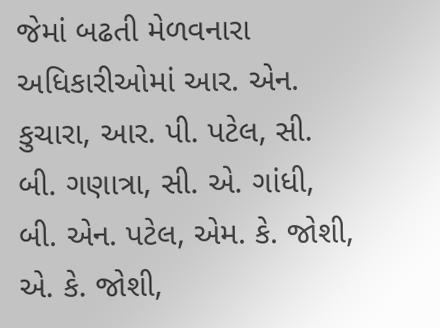જેમાં બઢતી મેળવનારા અધિકારીઓમાં આર. એન. કુચારા, આર. પી. પટેલ, સી. બી. ગણાત્રા, સી. એ. ગાંધી, બી. એન. પટેલ, એમ. કે. જોશી, એ. કે. જોશી,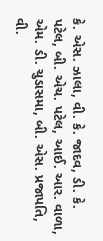કે. એસ. ઝાલા, વી. કે. જાદવ, ડી. કે. પટેલ, બી. એચ. પટેલ, આઈ. આર. વાળા, એમ. ડી. ચુડાસમા, બી. એસ. પ્રજાપતિ, વી.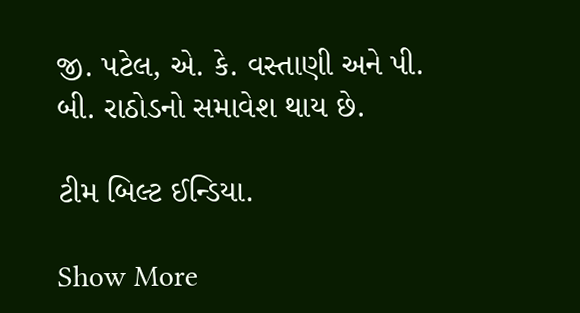જી. પટેલ, એ. કે. વસ્તાણી અને પી. બી. રાઠોડનો સમાવેશ થાય છે.

ટીમ બિલ્ટ ઈન્ડિયા.

Show More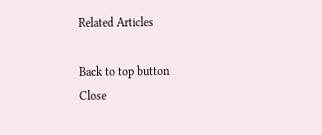Related Articles

Back to top button
Close